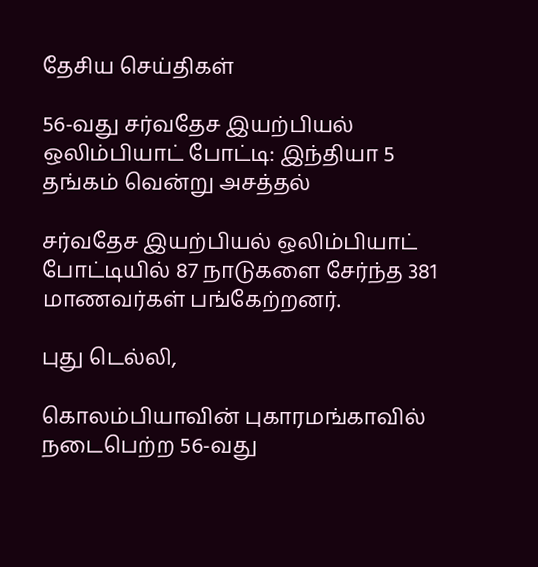தேசிய செய்திகள்

56-வது சர்வதேச இயற்பியல் ஒலிம்பியாட் போட்டி: இந்தியா 5 தங்கம் வென்று அசத்தல்

சர்வதேச இயற்பியல் ஒலிம்பியாட் போட்டியில் 87 நாடுகளை சேர்ந்த 381 மாணவர்கள் பங்கேற்றனர்.

புது டெல்லி,

கொலம்பியாவின் புகாரமங்காவில் நடைபெற்ற 56-வது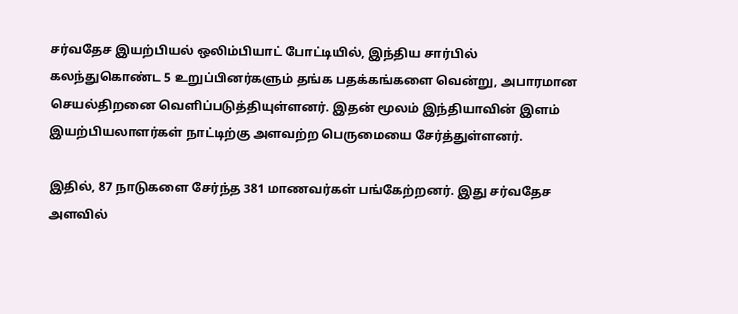சர்வதேச இயற்பியல் ஒலிம்பியாட் போட்டியில், இந்திய சார்பில் கலந்துகொண்ட 5 உறுப்பினர்களும் தங்க பதக்கங்களை வென்று, அபாரமான செயல்திறனை வெளிப்படுத்தியுள்ளனர். இதன் மூலம் இந்தியாவின் இளம் இயற்பியலாளர்கள் நாட்டிற்கு அளவற்ற பெருமையை சேர்த்துள்ளனர்.

இதில், 87 நாடுகளை சேர்ந்த 381 மாணவர்கள் பங்கேற்றனர். இது சர்வதேச அளவில்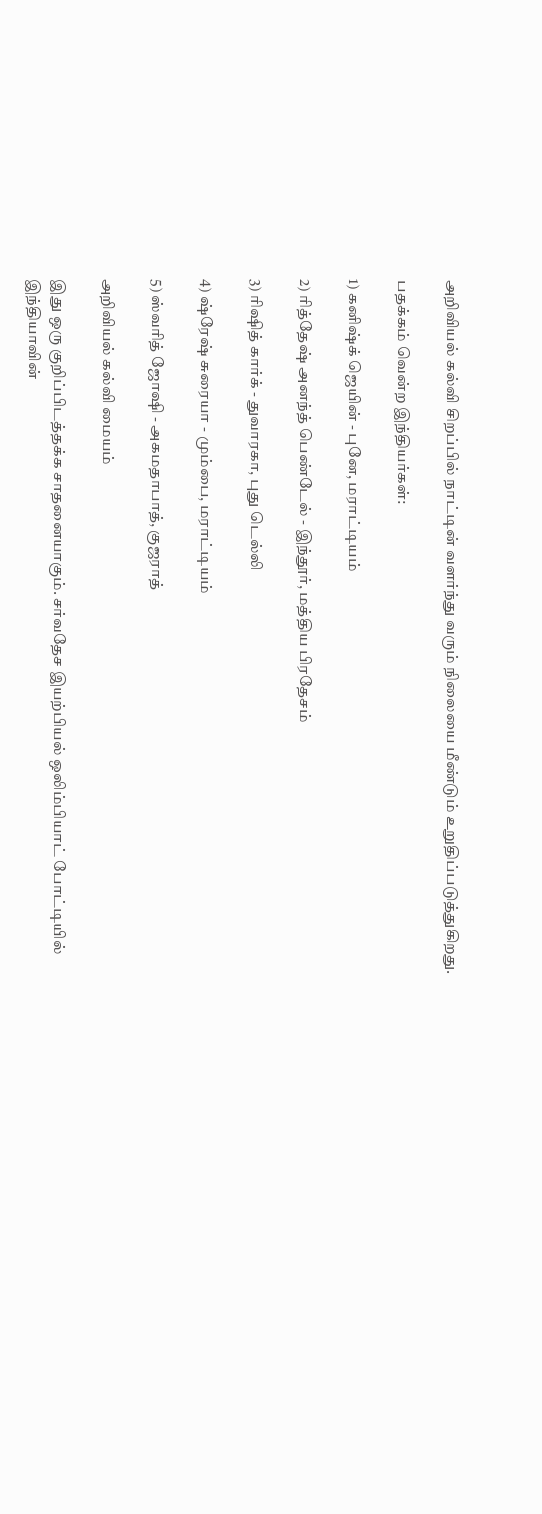அறிவியல் கல்வி சிறப்பில் நாட்டின் வளர்ந்து வரும் நிலையை மீண்டும் உறுதிப்படுத்துகிறது.

பதக்கம் வென்ற இந்தியர்கள்:

1) கனிஷ்க் ஜெயின் - புனே, மராட்டியம்

2) ரித்தேஷ் அனந்த் பெண்டேல் - இந்தூர், மத்திய பிரதேசம்

3) ரிஷித் கார்க் - துவாரகா, புது டெல்லி

4) ஷ்ரேஷ் சுரையா - மும்பை, மராட்டியம்

5) ஸ்வரித் ஜோஷி - அகமதாபாத், குஜராத்

அறிவியல் கல்வி மையம்

இது ஒரு குறிப்பிடத்தக்க சாதனையாகும். சர்வதேச இயற்பியல் ஒலிம்பியாட் போட்டியில் இந்தியாவின்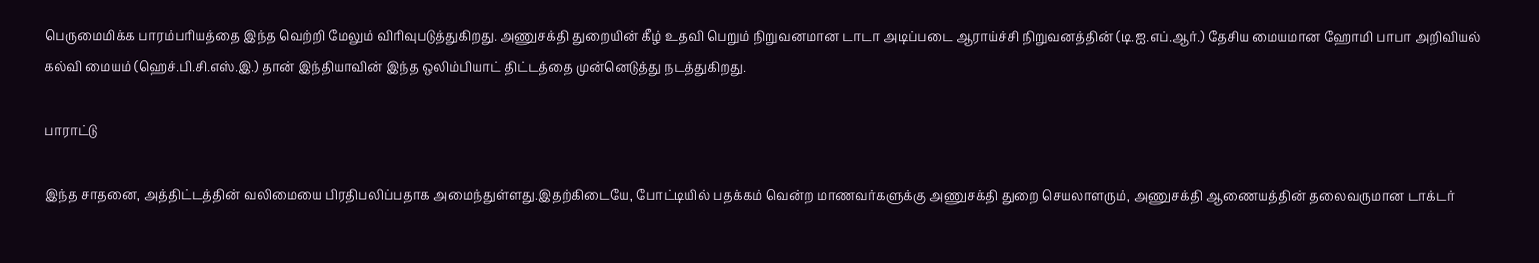பெருமைமிக்க பாரம்பரியத்தை இந்த வெற்றி மேலும் விரிவுபடுத்துகிறது. அணுசக்தி துறையின் கீழ் உதவி பெறும் நிறுவனமான டாடா அடிப்படை ஆராய்ச்சி நிறுவனத்தின் (டி.ஐ.எப்.ஆர்.) தேசிய மையமான ஹோமி பாபா அறிவியல் கல்வி மையம் (ஹெச்.பி.சி.எஸ்.இ.) தான் இந்தியாவின் இந்த ஒலிம்பியாட் திட்டத்தை முன்னெடுத்து நடத்துகிறது.

பாராட்டு

இந்த சாதனை, அத்திட்டத்தின் வலிமையை பிரதிபலிப்பதாக அமைந்துள்ளது.இதற்கிடையே, போட்டியில் பதக்கம் வென்ற மாணவர்களுக்கு அணுசக்தி துறை செயலாளரும், அணுசக்தி ஆணையத்தின் தலைவருமான டாக்டர்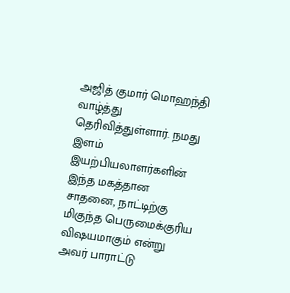அஜித் குமார் மொஹந்தி வாழ்த்து தெரிவித்துள்ளார். நமது இளம் இயற்பியலாளர்களின் இந்த மகத்தான சாதனை, நாட்டிற்கு மிகுந்த பெருமைக்குரிய விஷயமாகும் என்று அவர் பாராட்டு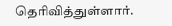தெரிவித்துள்ளார்.